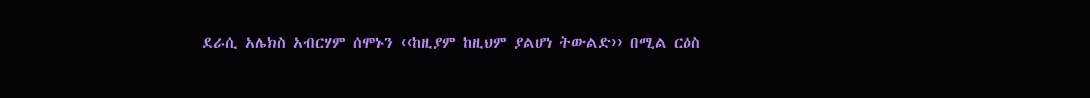ደራሲ አሌክስ አብርሃም ሰሞኑን ‹‹ከዚያም ከዚህም ያልሆነ ትውልድ›› በሚል ርዕስ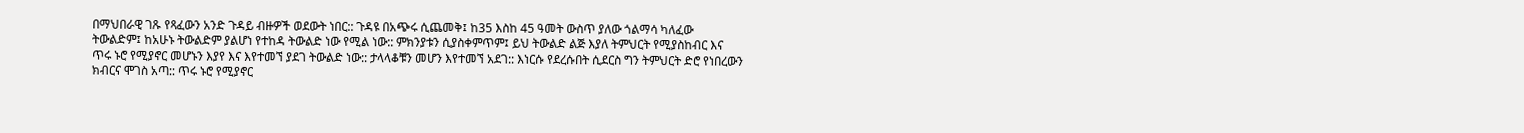በማህበራዊ ገጹ የጻፈውን አንድ ጉዳይ ብዙዎች ወደውት ነበር:: ጉዳዩ በአጭሩ ሲጨመቅ፤ ከ35 እስከ 45 ዓመት ውስጥ ያለው ጎልማሳ ካለፈው ትውልድም፤ ከአሁኑ ትውልድም ያልሆነ የተከዳ ትውልድ ነው የሚል ነው:: ምክንያቱን ሲያስቀምጥም፤ ይህ ትውልድ ልጅ እያለ ትምህርት የሚያስከብር እና ጥሩ ኑሮ የሚያኖር መሆኑን እያየ እና እየተመኘ ያደገ ትውልድ ነው:: ታላላቆቹን መሆን እየተመኘ አደገ:: እነርሱ የደረሱበት ሲደርስ ግን ትምህርት ድሮ የነበረውን ክብርና ሞገስ አጣ:: ጥሩ ኑሮ የሚያኖር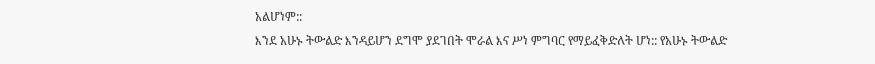አልሆነም::
እንደ አሁኑ ትውልድ እንዳይሆን ደግሞ ያደገበት ሞራል እና ሥነ ምግባር የማይፈቅድለት ሆነ:: የአሁኑ ትውልድ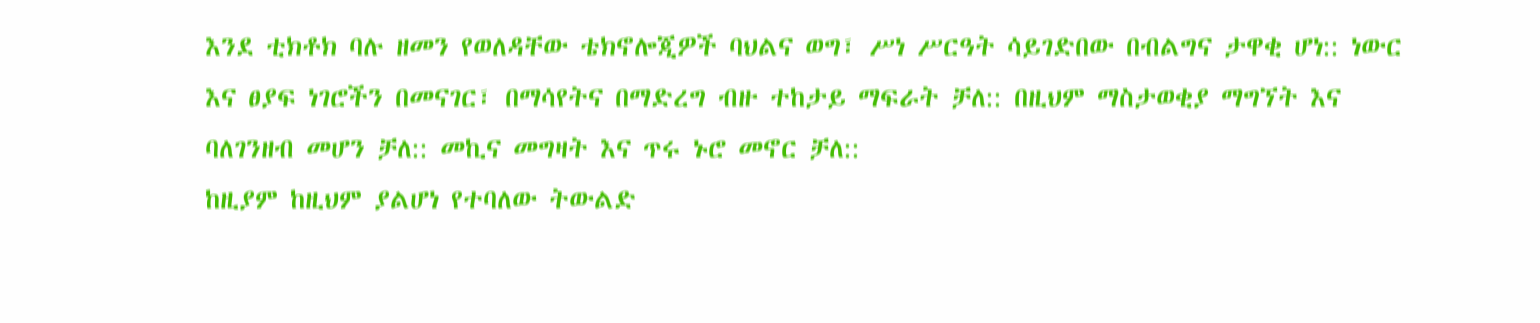እንደ ቲክቶክ ባሉ ዘመን የወለዳቸው ቴክኖሎጂዎች ባህልና ወግ፣ ሥነ ሥርዓት ሳይገድበው በብልግና ታዋቂ ሆነ:: ነውር እና ፀያፍ ነገሮችን በመናገር፣ በማሳየትና በማድረግ ብዙ ተከታይ ማፍራት ቻለ:: በዚህም ማስታወቂያ ማግኘት እና ባለገንዘብ መሆን ቻለ:: መኪና መግዛት እና ጥሩ ኑሮ መኖር ቻለ::
ከዚያም ከዚህም ያልሆነ የተባለው ትውልድ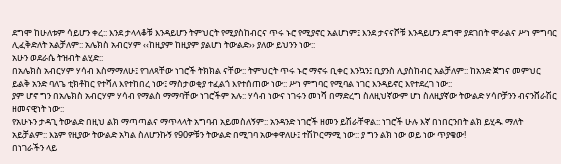ደግሞ ከሁለቱም ሳይሆን ቀረ:: እንደ ታላላቆቹ እንዳይሆን ትምህርት የሚያስከብርና ጥሩ ኑሮ የሚያኖር አልሆነም፤ እንደ ታናናሾቹ እንዳይሆን ደግሞ ያደገበት ሞራልና ሥነ ምግባር ሊፈቅድለት አልቻለም:: አሌክስ አብርሃም ‹‹ከዚያም ከዚያም ያልሆነ ትውልድ›› ያለው ይህንን ነው::
አሁን ወደራሴ ትዝብት ልሂድ::
በአሌክስ አብርሃም ሃሳብ እስማማለሁ፤ የገለጻቸው ነገሮች ትክክል ናቸው:: ትምህርት ጥሩ ኑሮ ማኖሩ ቢቀር እንኳን፤ ቢያንስ ሊያስከብር አልቻለም:: ከአንድ ጀግና መምህር ይልቅ አንድ ባለጌ ቲክቶከር የተሻለ እየተከበረ ነው፤ ማስታወቂያ ተፈልጎ እየተሰጠው ነው:: ሥነ ምግባር የሚባል ነገር እንዳይኖር እየተደረገ ነው::
ያም ሆኖ ግን በአሌክስ አብርሃም ሃሳብ የማልስ ማማባቸው ነገሮችም አሉ:: ሃሳብ ነውና ነገሩን መነሻ በማድረግ ስለዚህኛውም ሆነ ስለዚያኛው ትውልድ ሃሳቦቻንን ብናንሸራሽር ዘመናዊነት ነው::
የአሁኑን ታዳጊ ትውልድ በዚህ ልክ ማጣጣልና ማጥላላት አግባብ አይመስለኝም:: አንዳንድ ነገሮች ዘመን ይሽራቸዋል:: ነገሮች ሁሉ እኛ በነበርንበት ልክ ይሂዱ ማለት አይቻልም:: እኔም የዚያው ትውልድ አካል ስለሆንኩኝ የ90ዎቹን ትውልድ በሚገባ አውቀዋለሁ፤ ተሽኮርማሚ ነው:: ያ ግን ልክ ነው ወይ ነው ጥያቄው!
በነገራችን ላይ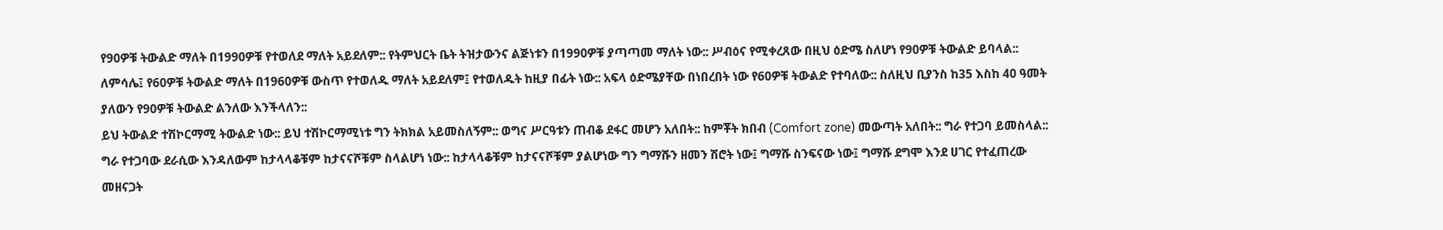የ90ዎቹ ትውልድ ማለት በ1990ዎቹ የተወለደ ማለት አይደለም:: የትምህርት ቤት ትዝታውንና ልጅነቱን በ1990ዎቹ ያጣጣመ ማለት ነው:: ሥብዕና የሚቀረጸው በዚህ ዕድሜ ስለሆነ የ90ዎቹ ትውልድ ይባላል:: ለምሳሌ፤ የ60ዎቹ ትውልድ ማለት በ1960ዎቹ ውስጥ የተወለዱ ማለት አይደለም፤ የተወለዱት ከዚያ በፊት ነው:: አፍላ ዕድሜያቸው በነበረበት ነው የ60ዎቹ ትውልድ የተባለው:: ስለዚህ ቢያንስ ከ35 እስከ 40 ዓመት ያለውን የ90ዎቹ ትውልድ ልንለው እንችላለን::
ይህ ትውልድ ተሽኮርማሚ ትውልድ ነው:: ይህ ተሽኮርማሚነቱ ግን ትክክል አይመስለኝም:: ወግና ሥርዓቱን ጠብቆ ደፋር መሆን አለበት:: ከምቾት ክበብ (Comfort zone) መውጣት አለበት:: ግራ የተጋባ ይመስላል:: ግራ የተጋባው ደራሲው እንዳለውም ከታላላቆቹም ከታናናሾቹም ስላልሆነ ነው:: ከታላላቆቹም ከታናናሾቹም ያልሆነው ግን ግማሹን ዘመን ሽሮት ነው፤ ግማሹ ስንፍናው ነው፤ ግማሹ ደግሞ እንደ ሀገር የተፈጠረው መዘናጋት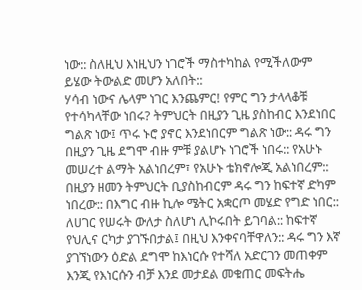ነው:: ስለዚህ እነዚህን ነገሮች ማስተካከል የሚችለውም ይሄው ትውልድ መሆን አለበት::
ሃሳብ ነውና ሌላም ነገር እንጨምር! የምር ግን ታላላቆቹ የተሳካላቸው ነበሩ? ትምህርት በዚያን ጊዜ ያስከብር እንደነበር ግልጽ ነው፤ ጥሩ ኑሮ ያኖር እንደነበርም ግልጽ ነው:: ዳሩ ግን በዚያን ጊዜ ደግሞ ብዙ ምቹ ያልሆኑ ነገሮች ነበሩ:: የአሁኑ መሠረተ ልማት አልነበረም፣ የአሁኑ ቴክኖሎጂ አልነበረም:: በዚያን ዘመን ትምህርት ቢያስከብርም ዳሩ ግን ከፍተኛ ድካም ነበረው:: በእግር ብዙ ኪሎ ሜትር አቋርጦ መሄድ የግድ ነበር:: ለሀገር የሠሩት ውለታ ስለሆነ ሊኮሩበት ይገባል:: ከፍተኛ የህሊና ርካታ ያገኙበታል፤ በዚህ እንቀናባቸዋለን:: ዳሩ ግን እኛ ያገኘነውን ዕድል ደግሞ ከእነርሱ የተሻለ አድርገን መጠቀም እንጂ የእነርሱን ብቻ እንደ መታደል መቁጠር መፍትሔ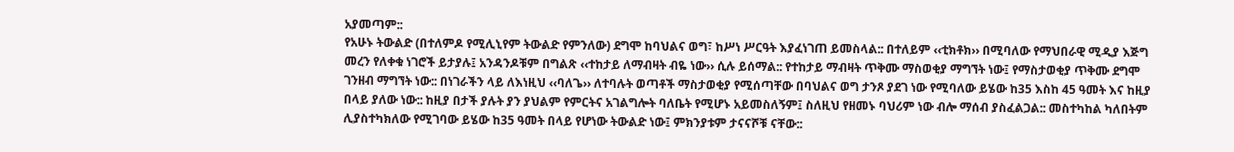አያመጣም::
የአሁኑ ትውልድ (በተለምዶ የሚሊኒየም ትውልድ የምንለው) ደግሞ ከባህልና ወግ፣ ከሥነ ሥርዓት እያፈነገጠ ይመስላል:: በተለይም ‹‹ቲክቶክ›› በሚባለው የማህበራዊ ሚዲያ እጅግ መረን የለቀቁ ነገሮች ይታያሉ፤ አንዳንዶቹም በግልጽ ‹‹ተከታይ ለማብዛት ብዬ ነው›› ሲሉ ይሰማል:: የተከታይ ማብዛት ጥቅሙ ማስወቂያ ማግኘት ነው፤ የማስታወቂያ ጥቅሙ ደግሞ ገንዘብ ማግኘት ነው:: በነገራችን ላይ ለእነዚህ ‹‹ባለጌ›› ለተባሉት ወጣቶች ማስታወቂያ የሚሰጣቸው በባህልና ወግ ታንጾ ያደገ ነው የሚባለው ይሄው ከ35 እስከ 45 ዓመት እና ከዚያ በላይ ያለው ነው:: ከዚያ በታች ያሉት ያን ያህልም የምርትና አገልግሎት ባለቤት የሚሆኑ አይመስለኝም፤ ስለዚህ የዘመኑ ባህሪም ነው ብሎ ማሰብ ያስፈልጋል:: መስተካከል ካለበትም ሊያስተካክለው የሚገባው ይሄው ከ35 ዓመት በላይ የሆነው ትውልድ ነው፤ ምክንያቱም ታናናሾቹ ናቸው::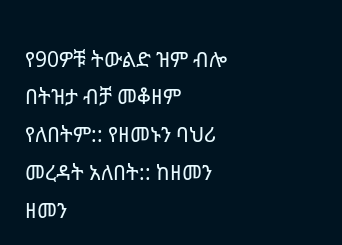የ90ዎቹ ትውልድ ዝም ብሎ በትዝታ ብቻ መቆዘም የለበትም:: የዘመኑን ባህሪ መረዳት አለበት:: ከዘመን ዘመን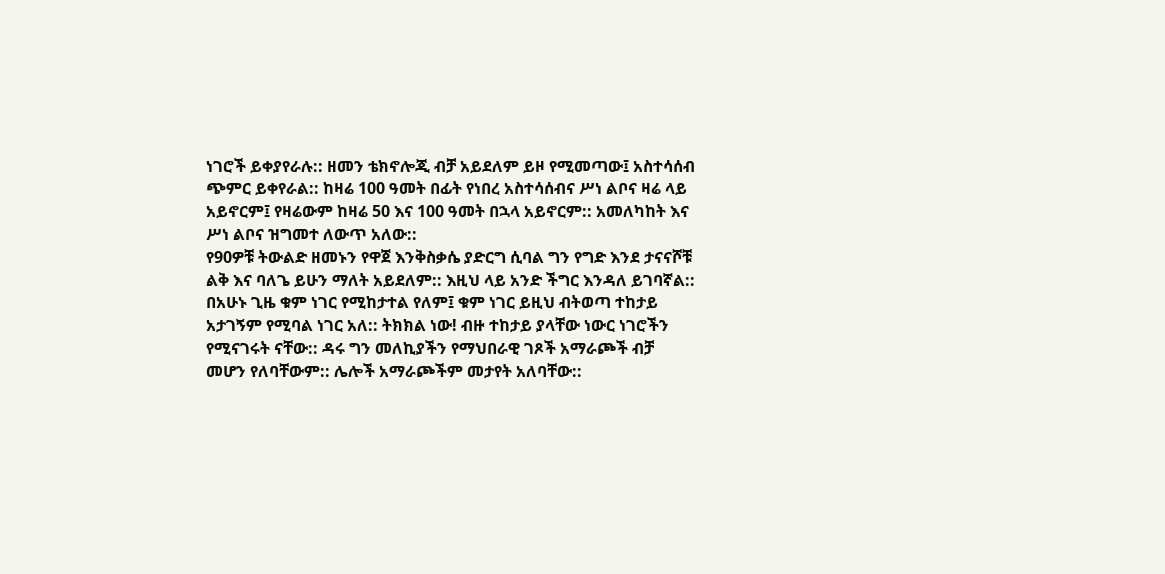ነገሮች ይቀያየራሉ:: ዘመን ቴክኖሎጂ ብቻ አይደለም ይዞ የሚመጣው፤ አስተሳሰብ ጭምር ይቀየራል:: ከዛሬ 100 ዓመት በፊት የነበረ አስተሳሰብና ሥነ ልቦና ዛሬ ላይ አይኖርም፤ የዛሬውም ከዛሬ 50 እና 100 ዓመት በኋላ አይኖርም:: አመለካከት እና ሥነ ልቦና ዝግመተ ለውጥ አለው::
የ90ዎቹ ትውልድ ዘመኑን የዋጀ እንቅስቃሴ ያድርግ ሲባል ግን የግድ እንደ ታናናሾቹ ልቅ እና ባለጌ ይሁን ማለት አይደለም:: እዚህ ላይ አንድ ችግር እንዳለ ይገባኛል:: በአሁኑ ጊዜ ቁም ነገር የሚከታተል የለም፤ ቁም ነገር ይዚህ ብትወጣ ተከታይ አታገኝም የሚባል ነገር አለ:: ትክክል ነው! ብዙ ተከታይ ያላቸው ነውር ነገሮችን የሚናገሩት ናቸው:: ዳሩ ግን መለኪያችን የማህበራዊ ገጾች አማራጮች ብቻ መሆን የለባቸውም:: ሌሎች አማራጮችም መታየት አለባቸው::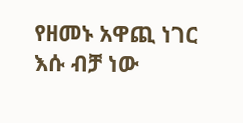የዘመኑ አዋጪ ነገር እሱ ብቻ ነው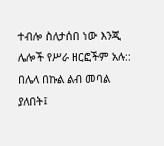ተብሎ ስለታሰበ ነው እንጂ ሌሎች የሥራ ዘርፎችም አሉ::
በሌላ በኩል ልብ መባል ያለበት፤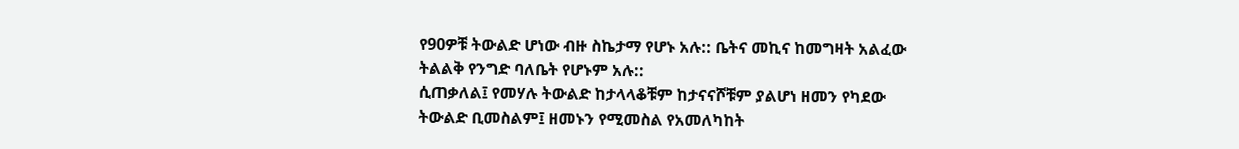የ90ዎቹ ትውልድ ሆነው ብዙ ስኬታማ የሆኑ አሉ:: ቤትና መኪና ከመግዛት አልፈው ትልልቅ የንግድ ባለቤት የሆኑም አሉ::
ሲጠቃለል፤ የመሃሉ ትውልድ ከታላላቆቹም ከታናናሾቹም ያልሆነ ዘመን የካደው ትውልድ ቢመስልም፤ ዘመኑን የሚመስል የአመለካከት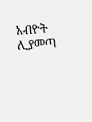አብዮት ሊያመጣ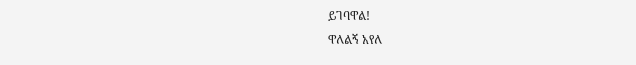ይገባዋል!
ዋለልኝ አየለ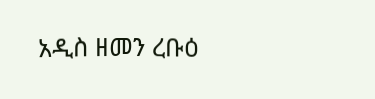አዲስ ዘመን ረቡዕ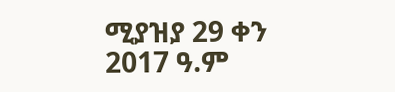ሚያዝያ 29 ቀን 2017 ዓ.ም